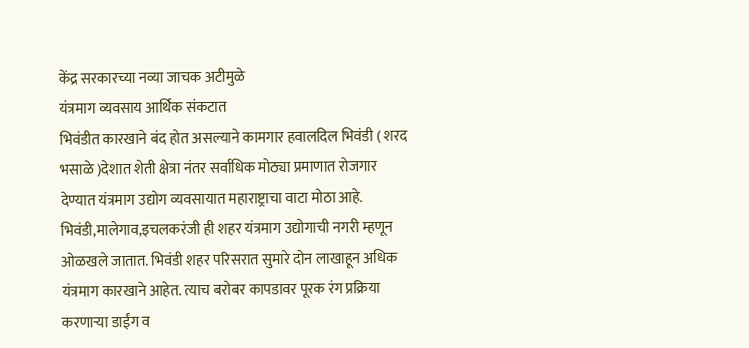केंद्र सरकारच्या नव्या जाचक अटीमुळे
यंत्रमाग व्यवसाय आर्थिक संकटात
भिवंडीत कारखाने बंद होत असल्याने कामगार हवालदिल भिवंडी ( शरद भसाळे )देशात शेती क्षेत्रा नंतर सर्वाधिक मोठ्या प्रमाणात रोजगार देण्यात यंत्रमाग उद्योग व्यवसायात महाराष्ट्राचा वाटा मोठा आहे. भिवंडी,मालेगाव,इचलकरंजी ही शहर यंत्रमाग उद्योगाची नगरी म्हणून ओळखले जातात. भिवंडी शहर परिसरात सुमारे दोन लाखाहून अधिक यंत्रमाग कारखाने आहेत. त्याच बरोबर कापडावर पूरक रंग प्रक्रिया करणाऱ्या डाईंग व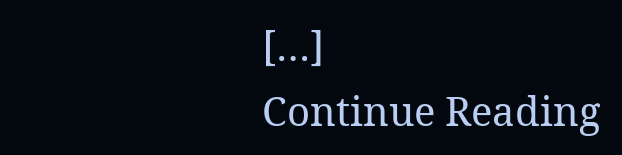[…]
Continue Reading